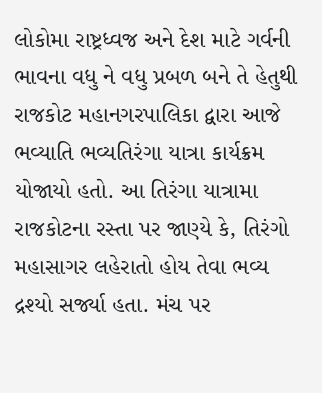લોકોમા રાષ્ટ્રધ્વજ અને દેશ માટે ગર્વની ભાવના વધુ ને વધુ પ્રબળ બને તે હેતુથી રાજકોટ મહાનગરપાલિકા દ્વારા આજે ભવ્યાતિ ભવ્યતિરંગા યાત્રા કાર્યક્રમ યોજાયો હતો. આ તિરંગા યાત્રામા રાજકોટના રસ્તા પર જાણ્યે કે, તિરંગો મહાસાગર લહેરાતો હોય તેવા ભવ્ય દ્રશ્યો સર્જ્યા હતા. મંચ પર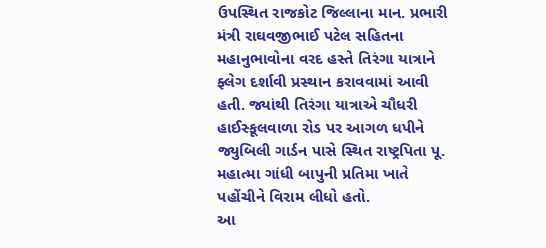ઉપસ્થિત રાજકોટ જિલ્લાના માન. પ્રભારી મંત્રી રાઘવજીભાઈ પટેલ સહિતના મહાનુભાવોના વરદ હસ્તે તિરંગા યાત્રાને ફ્લેગ દર્શાવી પ્રસ્થાન કરાવવામાં આવી હતી. જ્યાંથી તિરંગા યાત્રાએ ચૌધરી હાઈસ્કૂલવાળા રોડ પર આગળ ધપીને જ્યુબિલી ગાર્ડન પાસે સ્થિત રાષ્ટ્રપિતા પૂ. મહાત્મા ગાંધી બાપુની પ્રતિમા ખાતે પહોંચીને વિરામ લીધો હતો.
આ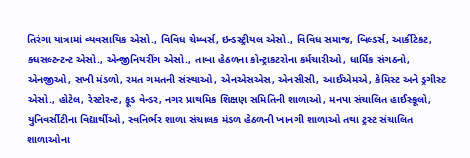તિરંગા યાત્રામાં વ્યવસાયિક એસો., વિવિધ ચેમ્બર્સ, ઇન્ડસ્ટ્રીયલ એસો., વિવિધ સમાજ, બિલ્ડર્સ, આર્કીટેકટ, ક્ધસલ્ટન્ટન્ટ એસો., એન્જીનિયરીંગ એસો., તાબા હેઠળના કોન્ટ્રાકટરોના કર્મચારીઓ, ધાર્મિક સંગઠનો, એનજીઓ, સખી મંડળો, રમત ગમતની સંસ્થાઓ, એનએસએસ, એનસીસી, આઈએમએ, કેમિસ્ટ અને ડ્રગીસ્ટ એસો., હોટેલ, રેસ્ટોરન્ટ, ફૂડ વેન્ડર, નગર પ્રાથમિક શિક્ષણ સમિતિની શાળાઓ, મનપા સંચાલિત હાઈસ્કૂલો, યુનિવર્સીટીના વિદ્યાર્થીઓ, સ્વનિર્ભર શાળા સંચાલક મંડળ હેઠળની ખાનગી શાળાઓ તથા ટ્રસ્ટ સંચાલિત શાળાઓના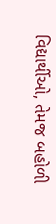વિદ્યાર્થીઓ, તેમજ બહોળી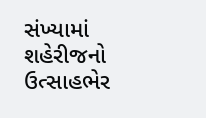સંખ્યામાં શહેરીજનો ઉત્સાહભેર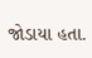જોડાયા હતા.